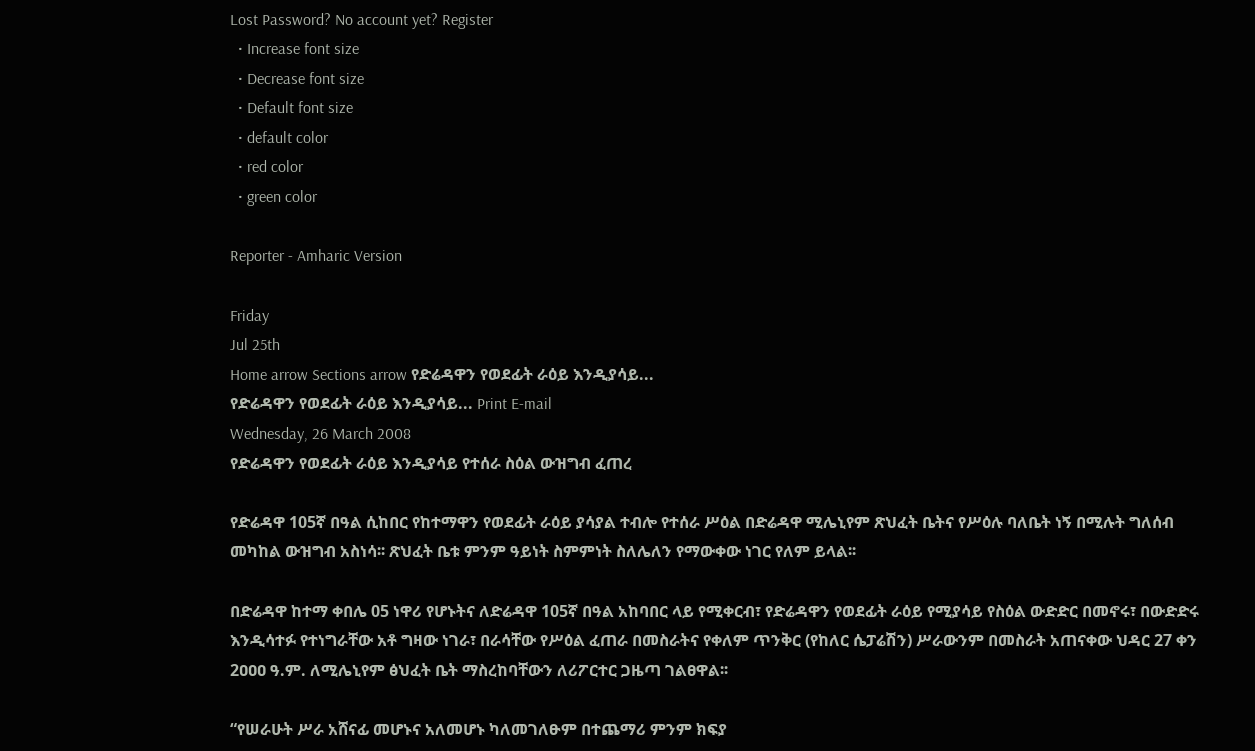Lost Password? No account yet? Register
  • Increase font size
  • Decrease font size
  • Default font size
  • default color
  • red color
  • green color

Reporter - Amharic Version

Friday
Jul 25th
Home arrow Sections arrow የድሬዳዋን የወደፊት ራዕይ እንዲያሳይ...
የድሬዳዋን የወደፊት ራዕይ እንዲያሳይ... Print E-mail
Wednesday, 26 March 2008
የድሬዳዋን የወደፊት ራዕይ እንዲያሳይ የተሰራ ስዕል ውዝግብ ፈጠረ

የድሬዳዋ 105ኛ በዓል ሲከበር የከተማዋን የወደፊት ራዕይ ያሳያል ተብሎ የተሰራ ሥዕል በድሬዳዋ ሚሌኒየም ጽህፈት ቤትና የሥዕሉ ባለቤት ነኝ በሚሉት ግለሰብ መካከል ውዝግብ አስነሳ፡፡ ጽህፈት ቤቱ ምንም ዓይነት ስምምነት ስለሌለን የማውቀው ነገር የለም ይላል፡፡

በድሬዳዋ ከተማ ቀበሌ 05 ነዋሪ የሆኑትና ለድሬዳዋ 105ኛ በዓል አከባበር ላይ የሚቀርብ፣ የድሬዳዋን የወደፊት ራዕይ የሚያሳይ የስዕል ውድድር በመኖሩ፣ በውድድሩ እንዲሳተፉ የተነግራቸው አቶ ግዛው ነገራ፣ በራሳቸው የሥዕል ፈጠራ በመስራትና የቀለም ጥንቅር (የከለር ሴፓሬሽን) ሥራውንም በመስራት አጠናቀው ህዳር 27 ቀን 2ዐዐዐ ዓ.ም. ለሚሌኒየም ፅህፈት ቤት ማስረከባቸውን ለሪፖርተር ጋዜጣ ገልፀዋል፡፡

“የሠራሁት ሥራ አሸናፊ መሆኑና አለመሆኑ ካለመገለፁም በተጨማሪ ምንም ክፍያ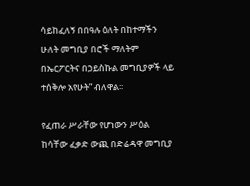ሳይከፈለኝ በበዓሉ ዕለት በከተማችን ሁለት መግቢያ በሮች ማለትም በኤርፖርትና በኃይስኩል መግቢያዎች ላይ ተሰቅሎ አየሁት” ብለዋል፡፡

የፈጠራ ሥራቸው የሆነውን ሥዕል ከሳቸው ፈቃድ ውጪ በድሬዳዋ መግቢያ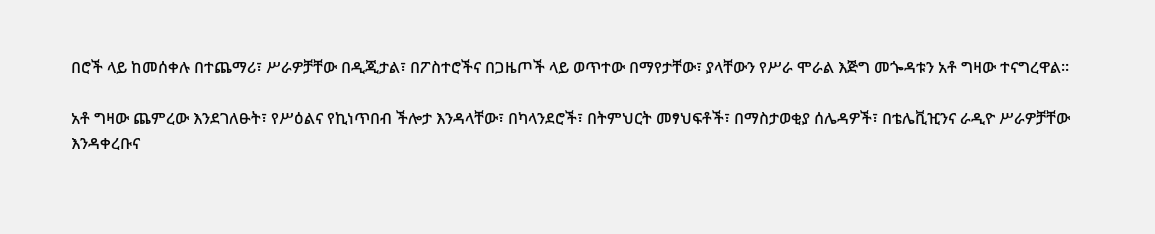በሮች ላይ ከመሰቀሉ በተጨማሪ፣ ሥራዎቻቸው በዲጂታል፣ በፖስተሮችና በጋዜጦች ላይ ወጥተው በማየታቸው፣ ያላቸውን የሥራ ሞራል እጅግ መጐዳቱን አቶ ግዛው ተናግረዋል፡፡

አቶ ግዛው ጨምረው እንደገለፁት፣ የሥዕልና የኪነጥበብ ችሎታ እንዳላቸው፣ በካላንደሮች፣ በትምህርት መፃህፍቶች፣ በማስታወቂያ ሰሌዳዎች፣ በቴሌቪዢንና ራዲዮ ሥራዎቻቸው እንዳቀረቡና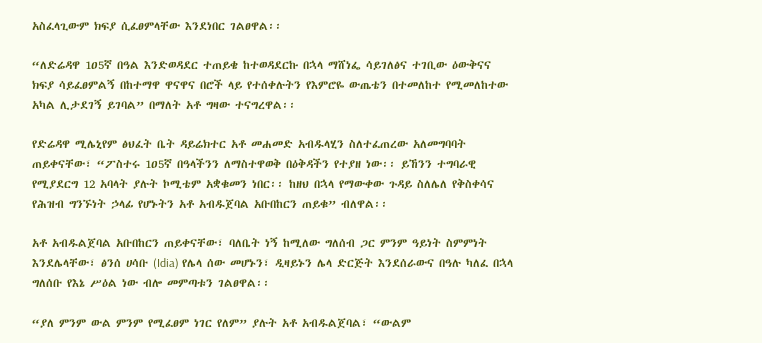አስፈላጊውም ክፍያ ሲፈፀምላቸው እንደነበር ገልፀዋል፡፡

“ለድሬዳዋ 1ዐ5ኛ በዓል እንድወዳደር ተጠይቄ ከተወዳደርኩ በኋላ ማሸነፌ ሳይገለፅና ተገቢው ዕውቅናና ክፍያ ሳይፈፀምልኝ በከተማዋ ዋናዋና በሮች ላይ የተሰቀሉትን የእምሮዬ ውጤቴን በተመለከተ የሚመለከተው አካል ሊታደገኝ ይገባል” በማለት አቶ ግዛው ተናግረዋል፡፡

የድሬዳዋ ሚሌኒየም ፅህፈት ቤት ዳይሬክተር አቶ መሐመድ አብዱላሂን ስለተፈጠረው አለመግባባት ጠይቀናቸው፣ “ፖስተሩ 1ዐ5ኛ በዓላችንን ለማስተዋወቅ በዕቅዳችን የተያዘ ነው፡፡ ይኸንን ተግባራዊ የሚያደርግ 12 አባላት ያሉት ኮሚቴም አቋቁመን ነበር፡፡ ከዘህ በኋላ የማውቀው ጉዳይ ስለሌለ የቅስቀሳና የሕዝብ ግንኙነት ኃላፊ የሆኑትን አቶ አብዱጀባል አቡበከርን ጠይቁ” ብለዋል፡፡

አቶ አብዱልጀባል አቡበከርን ጠይቀናቸው፣ ባለቤት ነኝ ከሚለው ግለሰብ ጋር ምንም ዓይነት ስምምነት እንደሌላቸው፣ ፅንሰ ሀሳቡ (Idia) የሌላ ሰው መሆኑን፣ ዲዛይኑን ሌላ ድርጅት እንደሰራውና በዓሉ ካለፈ በኋላ ግለሰቡ የእኔ ሥዕል ነው ብሎ መምጣቱን ገልፀዋል፡፡

“ያለ ምንም ውል ምንም የሚፈፀም ነገር የለም” ያሉት አቶ አብዱልጀባል፣ “ውልም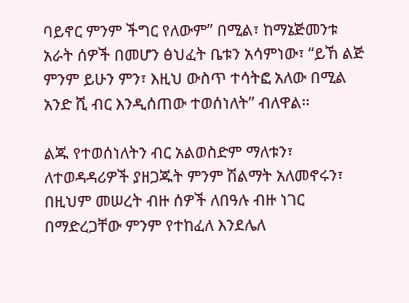ባይኖር ምንም ችግር የለውም” በሚል፣ ከማኔጅመንቱ አራት ሰዎች በመሆን ፅህፈት ቤቱን አሳምነው፣ “ይኸ ልጅ ምንም ይሁን ምን፣ እዚህ ውስጥ ተሳትፎ አለው በሚል አንድ ሺ ብር እንዲሰጠው ተወሰነለት” ብለዋል፡፡

ልጁ የተወሰነለትን ብር አልወስድም ማለቱን፣ ለተወዳዳሪዎች ያዘጋጁት ምንም ሽልማት አለመኖሩን፣ በዚህም መሠረት ብዙ ሰዎች ለበዓሉ ብዙ ነገር በማድረጋቸው ምንም የተከፈለ እንደሌለ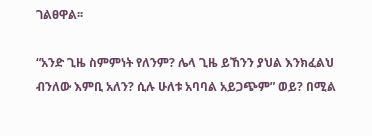ገልፀዋል፡፡

“አንድ ጊዜ ስምምነት የለንም? ሌላ ጊዜ ይኸንን ያህል እንክፈልህ ብንለው እምቢ አለን? ሲሉ ሁለቱ አባባል አይጋጭም” ወይ? በሚል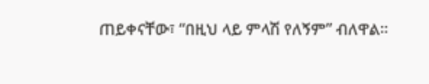ጠይቀናቸው፣ “በዚህ ላይ ምላሽ የለኝም” ብለዋል፡፡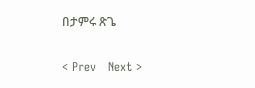በታምሩ ጽጌ

< Prev   Next >